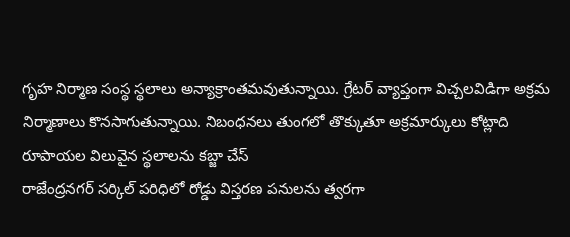గృహ నిర్మాణ సంస్థ స్థలాలు అన్యాక్రాంతమవుతున్నాయి. గ్రేటర్ వ్యాప్తంగా విచ్చలవిడిగా అక్రమ నిర్మాణాలు కొనసాగుతున్నాయి. నిబంధనలు తుంగలో తొక్కుతూ అక్రమార్కులు కోట్లాది రూపాయల విలువైన స్థలాలను కబ్జా చేస్
రాజేంద్రనగర్ సర్కిల్ పరిధిలో రోడ్డు విస్తరణ పనులను త్వరగా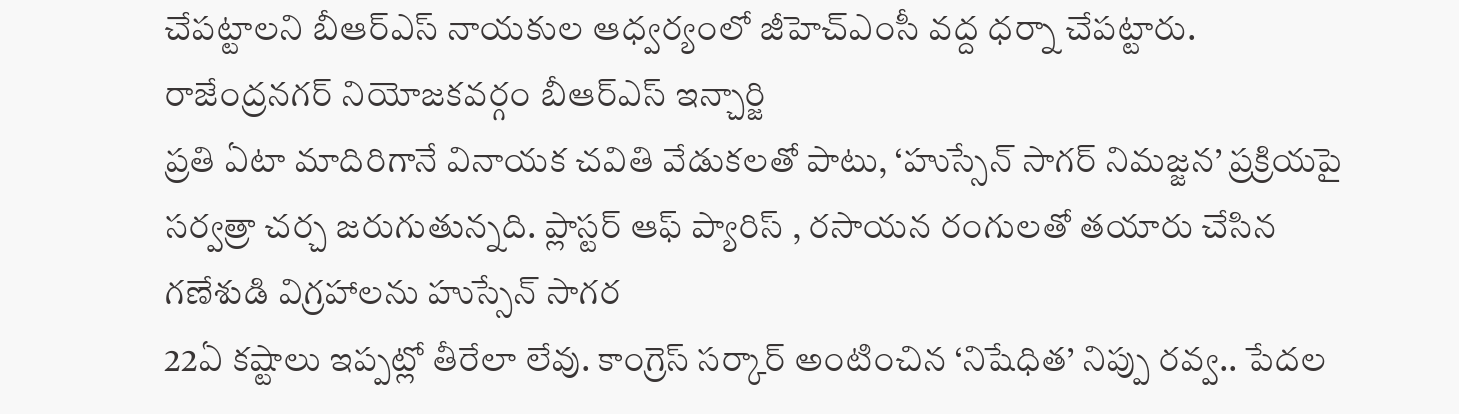చేపట్టాలని బీఆర్ఎస్ నాయకుల ఆధ్వర్యంలో జీహెచ్ఎంసీ వద్ద ధర్నా చేపట్టారు. రాజేంద్రనగర్ నియోజకవర్గం బీఆర్ఎస్ ఇన్చార్జి
ప్రతి ఏటా మాదిరిగానే వినాయక చవితి వేడుకలతో పాటు, ‘హుస్సేన్ సాగర్ నిమజ్జన’ ప్రక్రియపై సర్వత్రా చర్చ జరుగుతున్నది. ప్లాస్టర్ ఆఫ్ ప్యారిస్ , రసాయన రంగులతో తయారు చేసిన గణేశుడి విగ్రహాలను హుస్సేన్ సాగర
22ఏ కష్టాలు ఇప్పట్లో తీరేలా లేవు. కాంగ్రెస్ సర్కార్ అంటించిన ‘నిషేధిత’ నిప్పు రవ్వ.. పేదల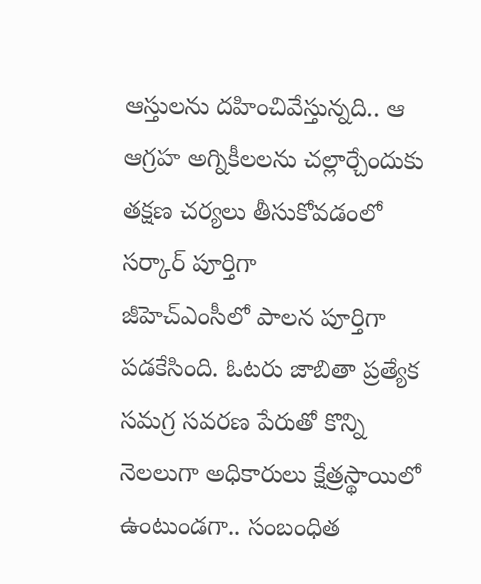ఆస్తులను దహించివేస్తున్నది.. ఆ ఆగ్రహ అగ్నికీలలను చల్లార్చేందుకు తక్షణ చర్యలు తీసుకోవడంలో సర్కార్ పూర్తిగా
జీహెచ్ఎంసీలో పాలన పూర్తిగా పడకేసింది. ఓటరు జాబితా ప్రత్యేక సమగ్ర సవరణ పేరుతో కొన్ని నెలలుగా అధికారులు క్షేత్రస్థాయిలో ఉంటుండగా.. సంబంధిత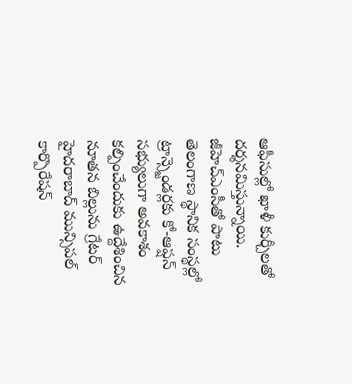ఆఫీసుల్లో ఖాళీ కుర్చీలతో దర్శనమిస్తున్నాయి. జీహెచ్ఎంసీతో పాటు
తెలంగాణ స్థానిక సంస్థల్లో ట్రాన్స్జెండర్లకు కో-ఆప్షన్ సభ్యులుగా అవకాశం కల్పించేందుకు ఉద్దేశించిన నూతన బిల్లును గ్రేటర్ హైదరాబాద్ మున్సిపల్ కార్పొరేషన్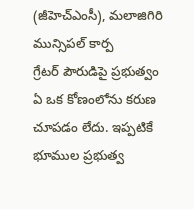(జీహెచ్ఎంసీ), మలాజిగిరి మున్సిపల్ కార్ప
గ్రేటర్ పౌరుడిపై ప్రభుత్వం ఏ ఒక కోణంలోను కరుణ చూపడం లేదు. ఇప్పటికే భూముల ప్రభుత్వ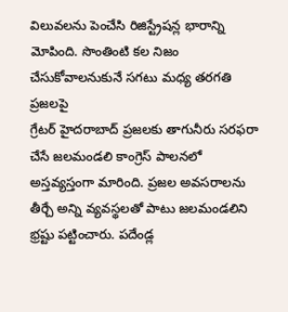విలువలను పెంచేసి రిజిస్ట్రేషన్ల భారాన్ని మోపింది. సొంతింటి కల నిజం చేసుకోవాలనుకునే సగటు మధ్య తరగతి ప్రజలపై
గ్రేటర్ హైదరాబాద్ ప్రజలకు తాగునీరు సరఫరా చేసే జలమండలి కాంగ్రెస్ పాలనలో అస్తవ్యస్తంగా మారింది. ప్రజల అవసరాలను తీర్చే అన్ని వ్యవస్థలతో పాటు జలమండలిని భ్రష్టు పట్టించారు. పదేండ్ల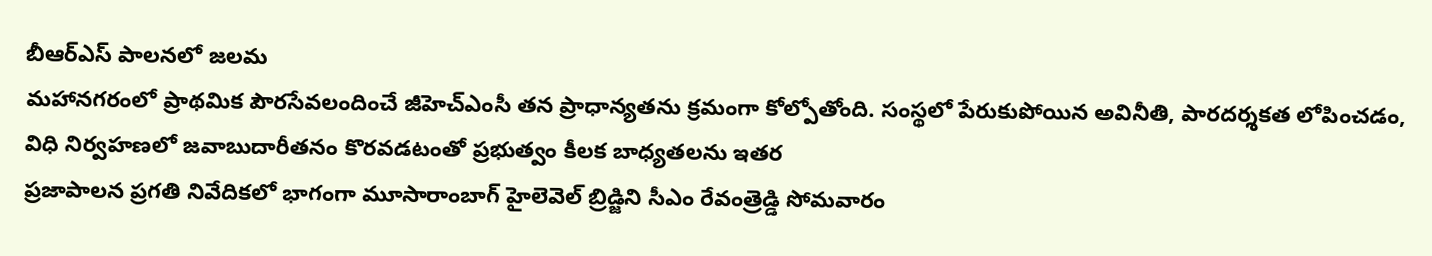బీఆర్ఎస్ పాలనలో జలమ
మహానగరంలో ప్రాథమిక పౌరసేవలందించే జీహెచ్ఎంసీ తన ప్రాధాన్యతను క్రమంగా కోల్పోతోంది. సంస్థలో పేరుకుపోయిన అవినీతి, పారదర్శకత లోపించడం, విధి నిర్వహణలో జవాబుదారీతనం కొరవడటంతో ప్రభుత్వం కీలక బాధ్యతలను ఇతర
ప్రజాపాలన ప్రగతి నివేదికలో భాగంగా మూసారాంబాగ్ హైలెవెల్ బ్రిడ్జిని సీఎం రేవంత్రెడ్డి సోమవారం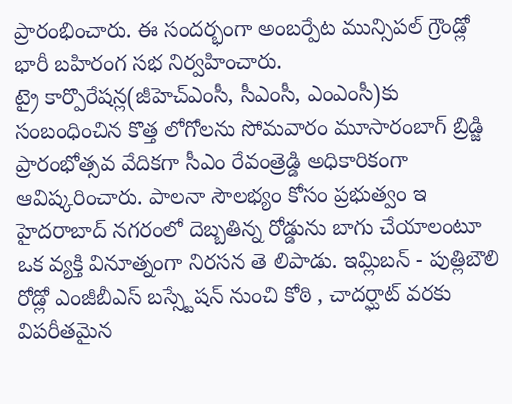ప్రారంభించారు. ఈ సందర్భంగా అంబర్పేట మున్సిపల్ గ్రౌండ్లో భారీ బహిరంగ సభ నిర్వహించారు.
ట్రై కార్పొరేషన్ల(జీహెచ్ఎంసీ, సీఎంసీ, ఎంఎంసీ)కు సంబంధించిన కొత్త లోగోలను సోమవారం మూసారంబాగ్ బ్రిడ్జి ప్రారంభోత్సవ వేదికగా సీఎం రేవంత్రెడ్డి అధికారికంగా ఆవిష్కరించారు. పాలనా సౌలభ్యం కోసం ప్రభుత్వం ఇ
హైదరాబాద్ నగరంలో దెబ్బతిన్న రోడ్డును బాగు చేయాలంటూ ఒక వ్యక్తి వినూత్నంగా నిరసన తె లిపాడు. ఇమ్లిబన్ - పుత్లిబౌలి రోడ్లో ఎంజీబీఎస్ బస్స్టేషన్ నుంచి కోఠి , చాదర్ఘాట్ వరకు విపరీతమైన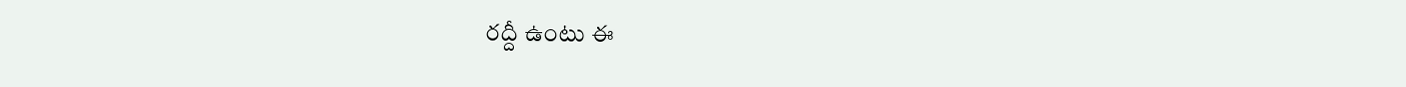రద్దీ ఉంటు ఈ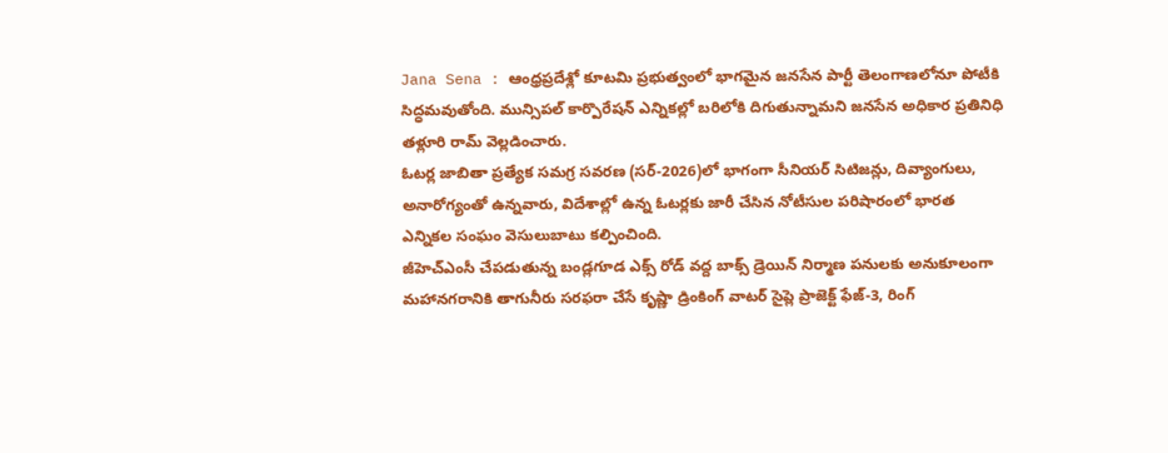Jana Sena : ఆంధ్రప్రదేశ్లో కూటమి ప్రభుత్వంలో భాగమైన జనసేన పార్టీ తెలంగాణలోనూ పోటీకి సిద్ధమవుతోంది. మున్సిపల్ కార్పొరేషన్ ఎన్నికల్లో బరిలోకి దిగుతున్నామని జనసేన అధికార ప్రతినిధి తళ్లూరి రామ్ వెల్లడించారు.
ఓటర్ల జాబితా ప్రత్యేక సమగ్ర సవరణ (సర్-2026)లో భాగంగా సీనియర్ సిటిజన్లు, దివ్యాంగులు, అనారోగ్యంతో ఉన్నవారు, విదేశాల్లో ఉన్న ఓటర్లకు జారీ చేసిన నోటీసుల పరిషారంలో భారత ఎన్నికల సంఘం వెసులుబాటు కల్పించింది.
జీహెచ్ఎంసీ చేపడుతున్న బండ్లగూడ ఎక్స్ రోడ్ వద్ద బాక్స్ డ్రెయిన్ నిర్మాణ పనులకు అనుకూలంగా మహానగరానికి తాగునీరు సరఫరా చేసే కృష్ణా డ్రింకింగ్ వాటర్ సైప్లె ప్రాజెక్ట్ ఫేజ్-3, రింగ్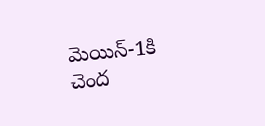మెయిన్-1కి చెంద